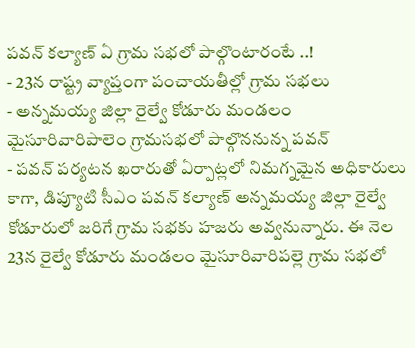పవన్ కల్యాణ్ ఏ గ్రామ సభలో పాల్గొంటారంటే ..!
- 23న రాష్ట్ర వ్యాప్తంగా పంచాయతీల్లో గ్రామ సభలు
- అన్నమయ్య జిల్లా రైల్వే కోడూరు మండలం మైసూరివారిపాలెం గ్రామసభలో పాల్గొననున్న పవన్
- పవన్ పర్యటన ఖరారుతో ఏర్పాట్లలో నిమగ్నమైన అధికారులు
కాగా, డిప్యూటి సీఎం పవన్ కల్యాణ్ అన్నమయ్య జిల్లా రైల్వే కోడూరులో జరిగే గ్రామ సభకు హజరు అవ్వనున్నారు. ఈ నెల 23న రైల్వే కోడూరు మండలం మైసూరివారిపల్లె గ్రామ సభలో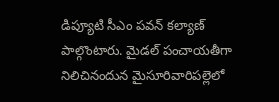డిప్యూటి సీఎం పవన్ కల్యాణ్ పాల్గొంటారు. మైడల్ పంచాయతీగా నిలిచినందున మైసూరివారిపల్లెలో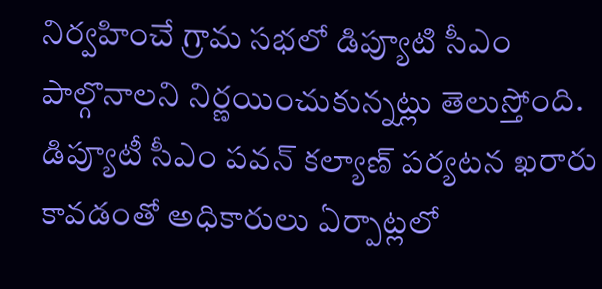నిర్వహించే గ్రామ సభలో డిప్యూటి సీఎం పాల్గొనాలని నిర్ణయించుకున్నట్లు తెలుస్తోంది. డిప్యూటీ సీఎం పవన్ కల్యాణ్ పర్యటన ఖరారు కావడంతో అధికారులు ఏర్పాట్లలో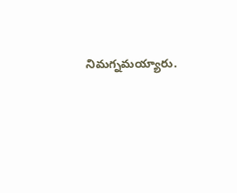నిమగ్నమయ్యారు.